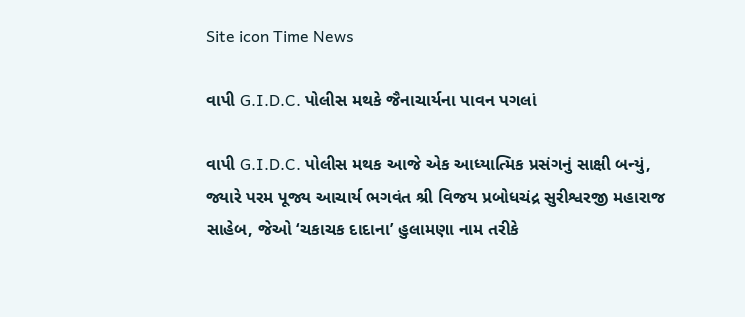Site icon Time News

વાપી G.I.D.C. પોલીસ મથકે જૈનાચાર્યના પાવન પગલાં

વાપી G.I.D.C. પોલીસ મથક આજે એક આધ્યાત્મિક પ્રસંગનું સાક્ષી બન્યું, જ્યારે પરમ પૂજ્ય આચાર્ય ભગવંત શ્રી વિજય પ્રબોધચંદ્ર સુરીશ્વરજી મહારાજ સાહેબ, જેઓ ‘ચકાચક દાદાના’ હુલામણા નામ તરીકે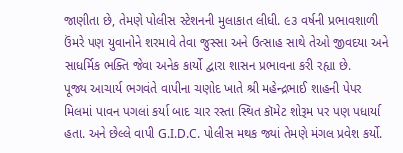જાણીતા છે, તેમણે પોલીસ સ્ટેશનની મુલાકાત લીધી. ૯૩ વર્ષની પ્રભાવશાળી ઉંમરે પણ યુવાનોને શરમાવે તેવા જુસ્સા અને ઉત્સાહ સાથે તેઓ જીવદયા અને સાધર્મિક ભક્તિ જેવા અનેક કાર્યો દ્વારા શાસન પ્રભાવના કરી રહ્યા છે.
પૂજ્ય આચાર્ય ભગવંતે વાપીના ચણોદ ખાતે શ્રી મહેન્દ્રભાઈ શાહની પેપર મિલમાં પાવન પગલાં કર્યા બાદ ચાર રસ્તા સ્થિત કૉમેટ શોરૂમ પર પણ પધાર્યા હતા. અને છેલ્લે વાપી G.I.D.C. પોલીસ મથક જ્યાં તેમણે મંગલ પ્રવેશ કર્યો.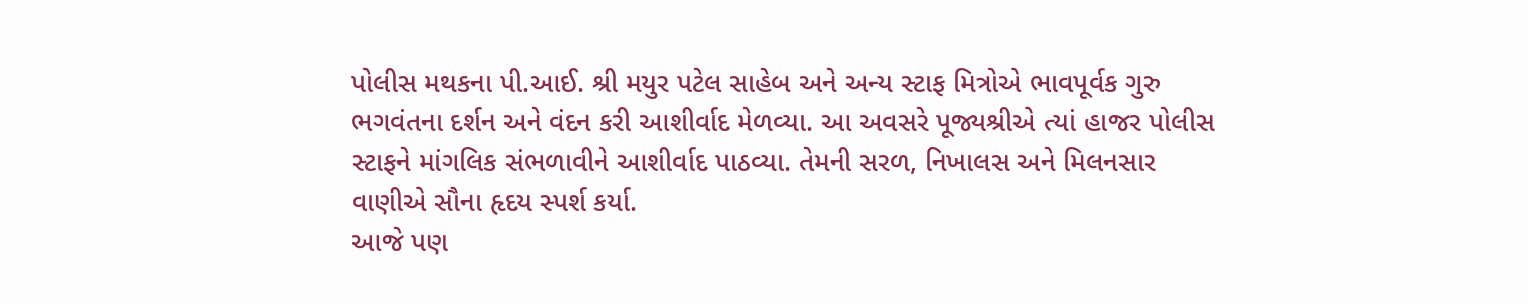પોલીસ મથકના પી.આઈ. શ્રી મયુર પટેલ સાહેબ અને અન્ય સ્ટાફ મિત્રોએ ભાવપૂર્વક ગુરુ ભગવંતના દર્શન અને વંદન કરી આશીર્વાદ મેળવ્યા. આ અવસરે પૂજ્યશ્રીએ ત્યાં હાજર પોલીસ સ્ટાફને માંગલિક સંભળાવીને આશીર્વાદ પાઠવ્યા. તેમની સરળ, નિખાલસ અને મિલનસાર વાણીએ સૌના હૃદય સ્પર્શ કર્યા.
આજે પણ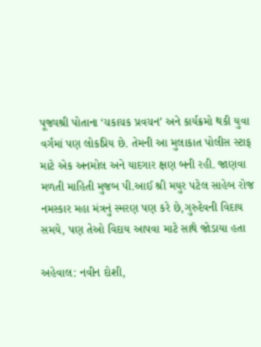પૂજ્યશ્રી પોતાના ‘ચકાચક પ્રવચન’ અને કાર્યક્રમો થકી યુવા વર્ગમાં પણ લોકપ્રિય છે. તેમની આ મુલાકાત પોલીસ સ્ટાફ માટે એક અનમોલ અને યાદગાર ક્ષણ બની રહી. જાણવા મળતી માહિતી મુજબ પી.આઈ શ્રી મયુર પટેલ સાહેબ રોજ નમસ્કાર મહા મંત્રનું સ્મરણ પણ કરે છે,ગુરુદેવની વિદાય સમયે, પણ તેઓ વિદાય આપવા માટે સાથે જોડાયા હતા

અહેવાલ: નવીન દોશી,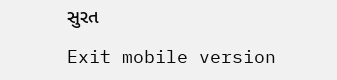સુરત

Exit mobile version